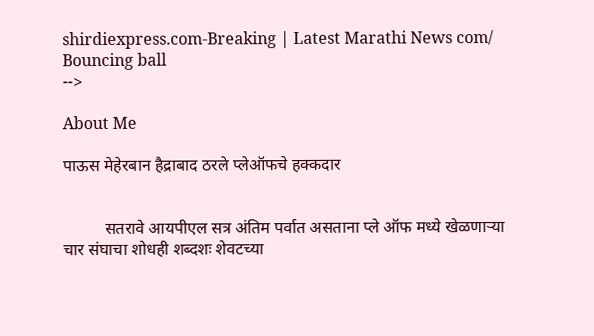shirdiexpress.com-Breaking | Latest Marathi News com/
Bouncing ball
-->

About Me

पाऊस मेहेरबान हैद्राबाद ठरले प्लेऑफचे हक्कदार


          सतरावे आयपीएल सत्र अंतिम पर्वात असताना प्ले ऑफ मध्ये खेळणाऱ्या चार संघाचा शोधही शब्दशः शेवटच्या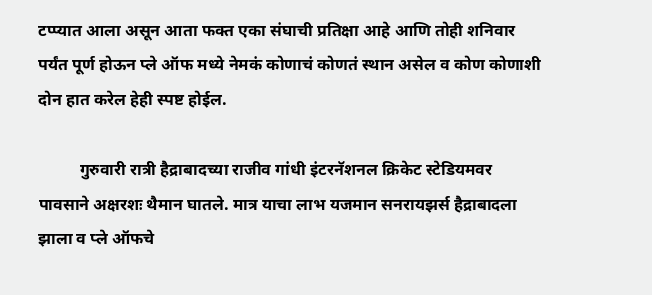टप्प्यात आला असून आता फक्त एका संघाची प्रतिक्षा आहे आणि तोही शनिवार पर्यंत पूर्ण होऊन प्ले ऑफ मध्ये नेमकं कोणाचं कोणतं स्थान असेल व कोण कोणाशी दोन हात करेल हेही स्पष्ट होईल.

          गुरुवारी रात्री हैद्राबादच्या राजीव गांधी इंटरनॅशनल क्रिकेट स्टेडियमवर पावसाने अक्षरशः थैमान घातले. मात्र याचा लाभ यजमान सनरायझर्स हैद्राबादला झाला व प्ले ऑफचे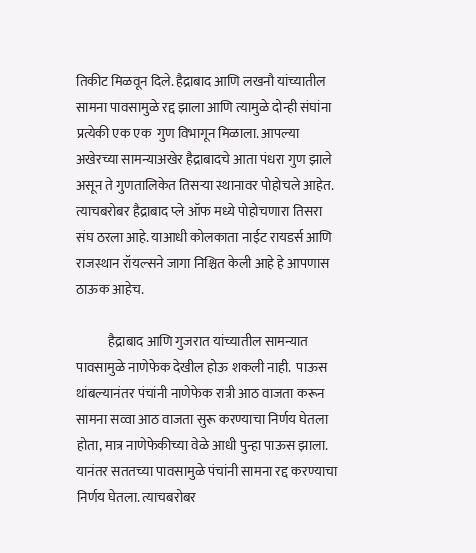तिकीट मिळवून दिले. हैद्राबाद आणि लखनौ यांच्यातील सामना पावसामुळे रद्द झाला आणि त्यामुळे दोन्ही संघांना प्रत्येकी एक एक  गुण विभागून मिळाला. आपल्या अखेरच्या सामन्याअखेर हैद्राबादचे आता पंधरा गुण झाले असून ते गुणतालिकेत तिसऱ्या स्थानावर पोहोचले आहेत. त्याचबरोबर हैद्राबाद प्ले ऑफ मध्ये पोहोचणारा तिसरा संघ ठरला आहे. याआधी कोलकाता नाईट रायडर्स आणि राजस्थान रॉयल्सने जागा निश्चित केली आहे हे आपणास ठाऊक आहेच.

            हैद्राबाद आणि गुजरात यांच्यातील सामन्यात पावसामुळे नाणेफेक देखील होऊ शकली नाही.  पाऊस थांबल्यानंतर पंचांनी नाणेफेक रात्री आठ वाजता करून सामना सव्वा आठ वाजता सुरू करण्याचा निर्णय घेतला होता, मात्र नाणेफेकीच्या वेळे आधी पुन्हा पाऊस झाला. यानंतर सततच्या पावसामुळे पंचांनी सामना रद्द करण्याचा निर्णय घेतला. त्याचबरोबर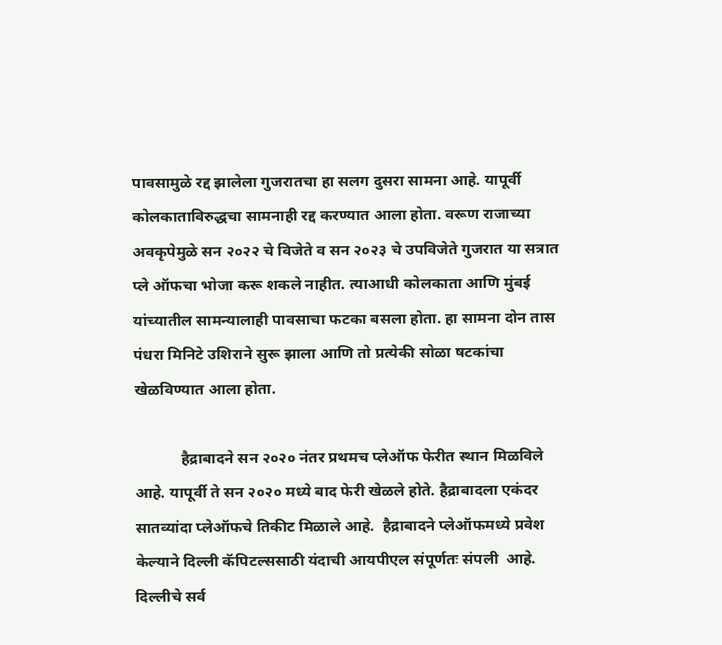पावसामुळे रद्द झालेला गुजरातचा हा सलग दुसरा सामना आहे. यापूर्वी कोलकाताविरुद्धचा सामनाही रद्द करण्यात आला होता. वरूण राजाच्या अवकृपेमुळे सन २०२२ चे विजेते व सन २०२३ चे उपविजेते गुजरात या सत्रात प्ले ऑफचा भोजा करू शकले नाहीत. त्याआधी कोलकाता आणि मुंबई यांच्यातील सामन्यालाही पावसाचा फटका बसला होता. हा सामना दोन तास पंधरा मिनिटे उशिराने सुरू झाला आणि तो प्रत्येकी सोळा षटकांचा खेळविण्यात आला होता.

            हैद्राबादने सन २०२० नंतर प्रथमच प्लेऑफ फेरीत स्थान मिळविले आहे. यापूर्वी ते सन २०२० मध्ये बाद फेरी खेळले होते. हैद्राबादला एकंदर सातव्यांदा प्लेऑफचे तिकीट मिळाले आहे.  हैद्राबादने प्लेऑफमध्ये प्रवेश केल्याने दिल्ली कॅपिटल्ससाठी यंदाची आयपीएल संपूर्णतः संपली  आहे. दिल्लीचे सर्व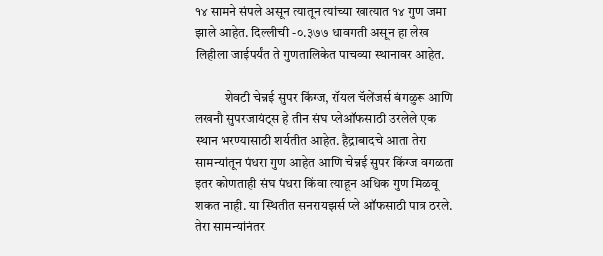१४ सामने संपले असून त्यातून त्यांच्या खात्यात १४ गुण जमा झाले आहेत. दिल्लीची -०.३७७ धावगती असून हा लेख लिहीला जाईपर्यंत ते गुणतालिकेत पाचव्या स्थानावर आहेत.

           शेवटी चेन्नई सुपर किंग्ज, रॉयल चॅलेंजर्स बंगळुरू आणि लखनौ सुपरजायंट्स हे तीन संघ प्लेऑफसाठी उरलेले एक स्थान भरण्यासाठी शर्यतीत आहेत. हैद्राबादचे आता तेरा सामन्यांतून पंधरा गुण आहेत आणि चेन्नई सुपर किंग्ज वगळता इतर कोणताही संघ पंधरा किंवा त्याहून अधिक गुण मिळवू शकत नाही. या स्थितीत सनरायझर्स प्ले ऑफसाठी पात्र ठरले. तेरा सामन्यांनंतर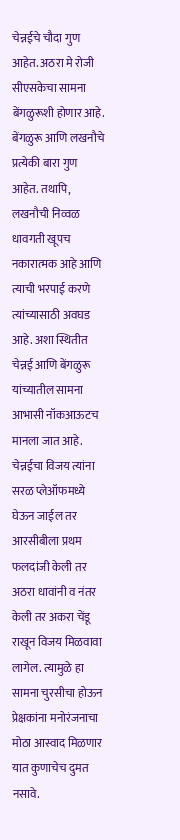चेन्नईचे चौदा गुण आहेत. अठरा मे रोजी सीएसकेचा सामना बेंगळुरूशी होणार आहे. बेंगळुरू आणि लखनौचे प्रत्येकी बारा गुण आहेत. तथापि, लखनौची निव्वळ धावगती खूपच नकारात्मक आहे आणि त्याची भरपाई करणे त्यांच्यासाठी अवघड आहे. अशा स्थितीत चेन्नई आणि बेंगळुरू यांच्यातील सामना आभासी नॉकआऊटच मानला जात आहे. चेन्नईचा विजय त्यांना सरळ प्लेऑफमध्ये घेऊन जाईल तर आरसीबीला प्रथम फलदांजी केली तर अठरा धावांनी व नंतर केली तर अकरा चेंडू राखून विजय मिळवावा लागेल. त्यामुळे हा सामना चुरसीचा होऊन प्रेक्षकांना मनोरंजनाचा मोठा आस्वाद मिळणार यात कुणाचेच दुमत नसावे.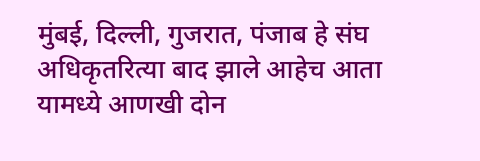मुंबई, दिल्ली, गुजरात, पंजाब हे संघ अधिकृतरित्या बाद झाले आहेच आता यामध्ये आणखी दोन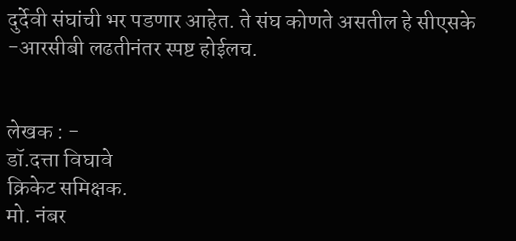दुर्देवी संघांची भर पडणार आहेत. ते संघ कोणते असतील हे सीएसके -आरसीबी लढतीनंतर स्पष्ट होईलच.


लेखक : -
डॉ.दत्ता विघावे
क्रिकेट समिक्षक.
मो. नंबर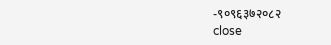-९०९६३७२०८२
close